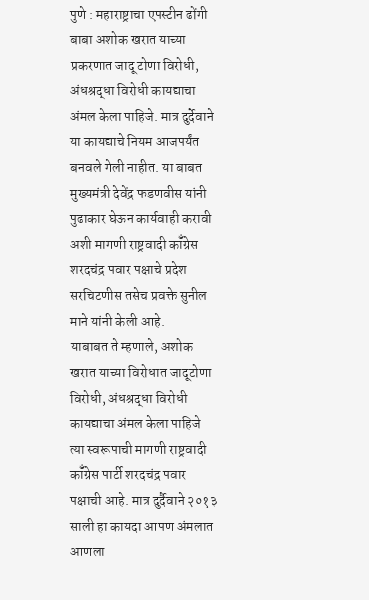पुणे : महाराष्ट्राचा एपस्टीन ढोंगी बाबा अशोक खरात याच्या प्रकरणात जादू टोणा विरोधी, अंधश्रद्धा विरोधी कायद्याचा अंमल केला पाहिजे. मात्र दुर्देवाने या कायद्याचे नियम आजपर्यंत बनवले गेली नाहीत. या बाबत मुख्यमंत्री देवेंद्र फडणवीस यांनी पुढाकार घेऊन कार्यवाही करावी अशी मागणी राष्ट्रवादी कॉँग्रेस शरदचंद्र पवार पक्षाचे प्रदेश सरचिटणीस तसेच प्रवक्ते सुनील माने यांनी केली आहे.
याबाबत ते म्हणाले, अशोक खरात याच्या विरोधात जादूटोणा विरोधी, अंधश्रद्धा विरोधी कायद्याचा अंमल केला पाहिजे त्या स्वरूपाची मागणी राष्ट्रवादी कॉँग्रेस पार्टी शरदचंद्र पवार पक्षाची आहे. मात्र दुर्दैवाने २०१३ साली हा कायदा आपण अंमलात आणला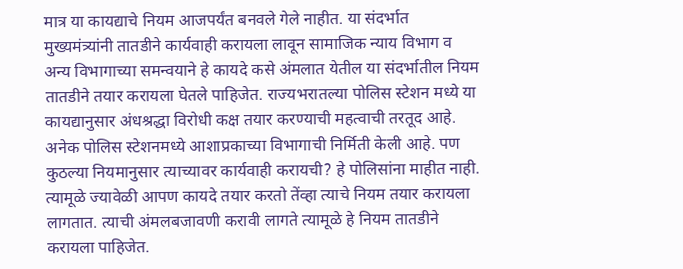मात्र या कायद्याचे नियम आजपर्यंत बनवले गेले नाहीत. या संदर्भात मुख्यमंत्र्यांनी तातडीने कार्यवाही करायला लावून सामाजिक न्याय विभाग व अन्य विभागाच्या समन्वयाने हे कायदे कसे अंमलात येतील या संदर्भातील नियम तातडीने तयार करायला घेतले पाहिजेत. राज्यभरातल्या पोलिस स्टेशन मध्ये या कायद्यानुसार अंधश्रद्धा विरोधी कक्ष तयार करण्याची महत्वाची तरतूद आहे. अनेक पोलिस स्टेशनमध्ये आशाप्रकाच्या विभागाची निर्मिती केली आहे. पण कुठल्या नियमानुसार त्याच्यावर कार्यवाही करायची? हे पोलिसांना माहीत नाही. त्यामूळे ज्यावेळी आपण कायदे तयार करतो तेंव्हा त्याचे नियम तयार करायला लागतात. त्याची अंमलबजावणी करावी लागते त्यामूळे हे नियम तातडीने करायला पाहिजेत.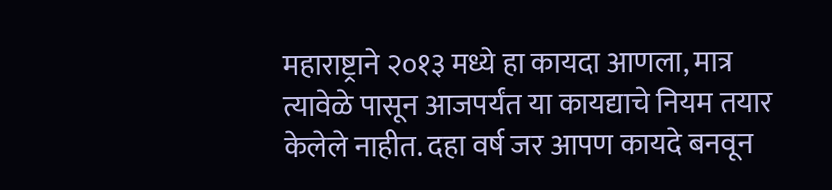महाराष्ट्राने २०१३ मध्ये हा कायदा आणला, मात्र त्यावेळे पासून आजपर्यंत या कायद्याचे नियम तयार केलेले नाहीत. दहा वर्ष जर आपण कायदे बनवून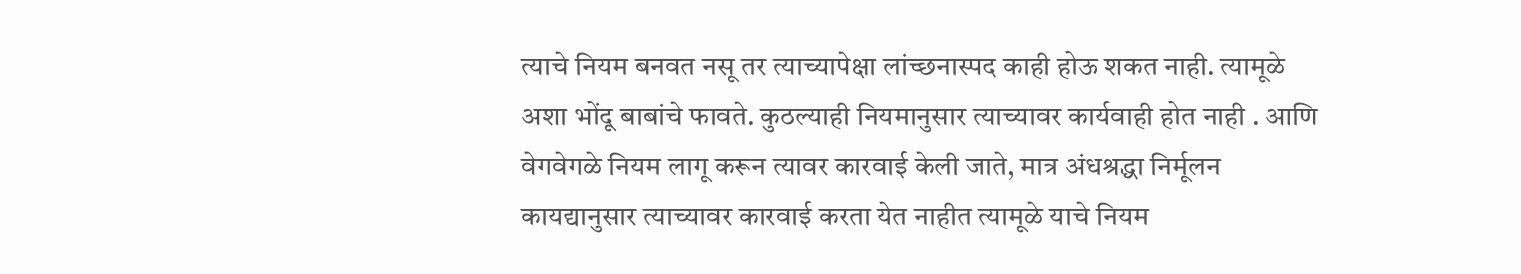त्याचे नियम बनवत नसू तर त्याच्यापेक्षा लांच्छनास्पद काही होऊ शकत नाही. त्यामूळे अशा भोंदू बाबांचे फावते. कुठल्याही नियमानुसार त्याच्यावर कार्यवाही होत नाही . आणि वेगवेगळे नियम लागू करून त्यावर कारवाई केली जाते, मात्र अंधश्रद्धा निर्मूलन कायद्यानुसार त्याच्यावर कारवाई करता येत नाहीत त्यामूळे याचे नियम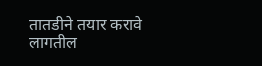तातडीने तयार करावे लागतील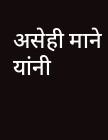असेही माने यांनी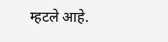म्हटले आहे.